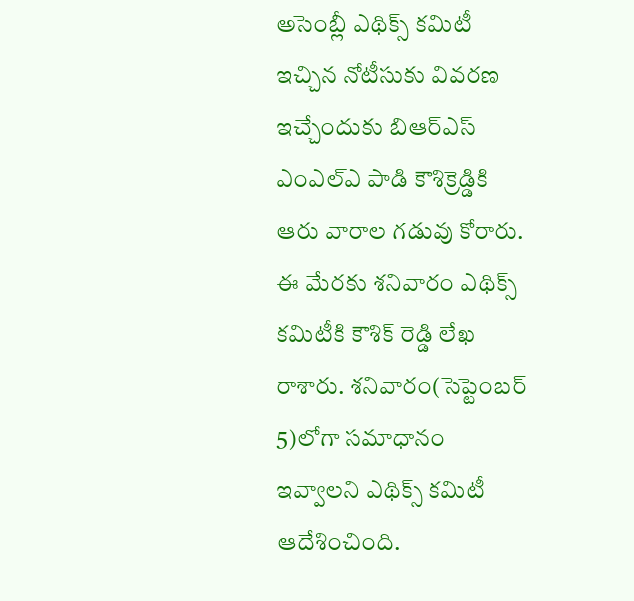అసెంబ్లీ ఎథిక్స్ కమిటీ ఇచ్చిన నోటీసుకు వివరణ ఇచ్చేందుకు బిఆర్ఎస్ ఎంఎల్ఎ పాడి కౌశిక్రెడ్డికి ఆరు వారాల గడువు కోరారు. ఈ మేరకు శనివారం ఎథిక్స్ కమిటీకి కౌశిక్ రెడ్డి లేఖ రాశారు. శనివారం(సెప్టెంబర్ 5)లోగా సమాధానం ఇవ్వాలని ఎథిక్స్ కమిటీ ఆదేశించింది.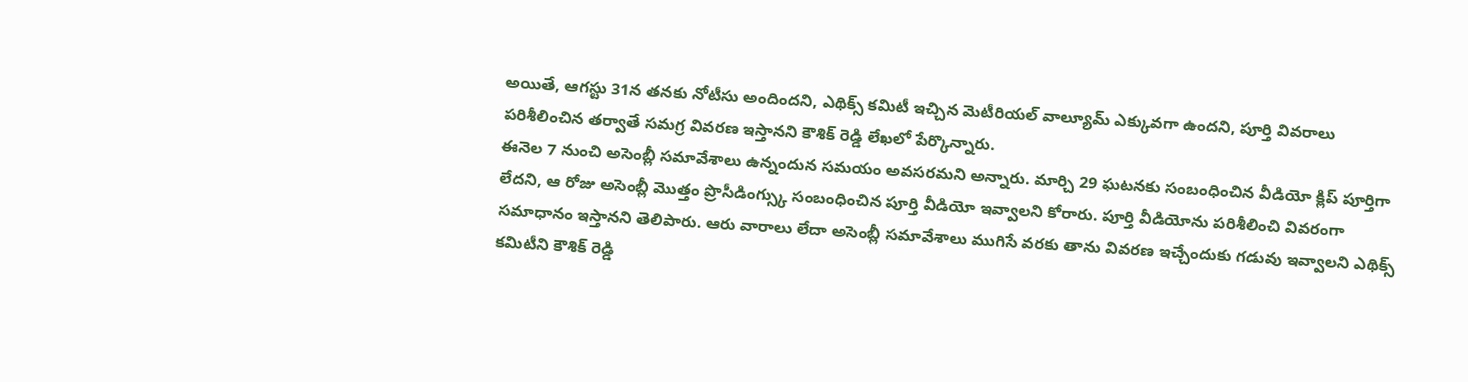అయితే, ఆగస్టు 31న తనకు నోటీసు అందిందని, ఎథిక్స్ కమిటీ ఇచ్చిన మెటీరియల్ వాల్యూమ్ ఎక్కువగా ఉందని, పూర్తి వివరాలు పరిశీలించిన తర్వాతే సమగ్ర వివరణ ఇస్తానని కౌశిక్ రెడ్డి లేఖలో పేర్కొన్నారు.
ఈనెల 7 నుంచి అసెంబ్లీ సమావేశాలు ఉన్నందున సమయం అవసరమని అన్నారు. మార్చి 29 ఘటనకు సంబంధించిన వీడియో క్లిప్ పూర్తిగా లేదని, ఆ రోజు అసెంబ్లీ మొత్తం ప్రొసీడింగ్స్కు సంబంధించిన పూర్తి వీడియో ఇవ్వాలని కోరారు. పూర్తి వీడియోను పరిశీలించి వివరంగా సమాధానం ఇస్తానని తెలిపారు. ఆరు వారాలు లేదా అసెంబ్లీ సమావేశాలు ముగిసే వరకు తాను వివరణ ఇచ్చేందుకు గడువు ఇవ్వాలని ఎథిక్స్ కమిటీని కౌశిక్ రెడ్డి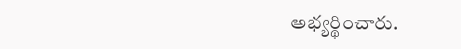అభ్యర్థించారు.